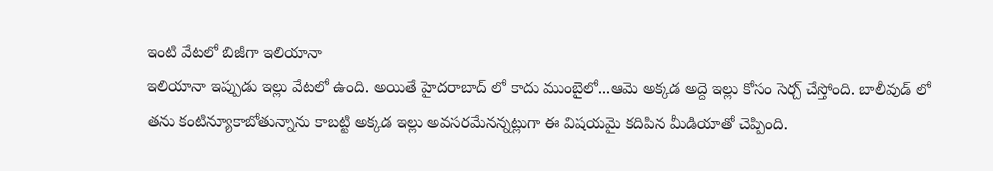ఇంటి వేటలో బిజీగా ఇలియానా
ఇలియానా ఇప్పుడు ఇల్లు వేటలో ఉంది. అయితే హైదరాబాద్ లో కాదు ముంబైలో...ఆమె అక్కడ అద్దె ఇల్లు కోసం సెర్చ్ చేస్తోంది. బాలీవుడ్ లో తను కంటిన్యూకాబోతున్నాను కాబట్టి అక్కడ ఇల్లు అవసరమేనన్నట్లుగా ఈ విషయమై కదిపిన మీడియాతో చెప్పింది.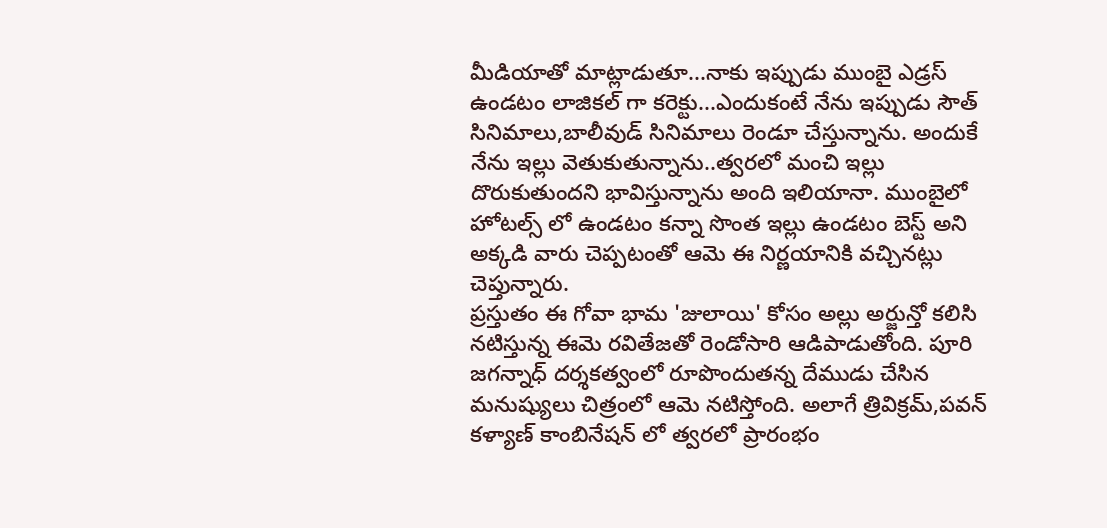మీడియాతో మాట్లాడుతూ...నాకు ఇప్పుడు ముంబై ఎడ్రస్ ఉండటం లాజికల్ గా కరెక్టు...ఎందుకంటే నేను ఇప్పుడు సౌత్ సినిమాలు,బాలీవుడ్ సినిమాలు రెండూ చేస్తున్నాను. అందుకే నేను ఇల్లు వెతుకుతున్నాను..త్వరలో మంచి ఇల్లు దొరుకుతుందని భావిస్తున్నాను అంది ఇలియానా. ముంబైలో హోటల్స్ లో ఉండటం కన్నా సొంత ఇల్లు ఉండటం బెస్ట్ అని అక్కడి వారు చెప్పటంతో ఆమె ఈ నిర్ణయానికి వచ్చినట్లు చెప్తున్నారు.
ప్రస్తుతం ఈ గోవా భామ 'జులాయి' కోసం అల్లు అర్జున్తో కలిసి నటిస్తున్న ఈమె రవితేజతో రెండోసారి ఆడిపాడుతోంది. పూరి జగన్నాధ్ దర్శకత్వంలో రూపొందుతన్న దేముడు చేసిన మనుష్యులు చిత్రంలో ఆమె నటిస్తోంది. అలాగే త్రివిక్రమ్,పవన్ కళ్యాణ్ కాంబినేషన్ లో త్వరలో ప్రారంభం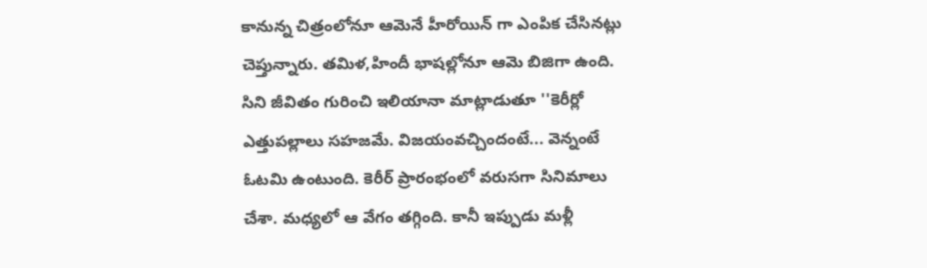కానున్న చిత్రంలోనూ ఆమెనే హీరోయిన్ గా ఎంపిక చేసినట్లు చెప్తున్నారు. తమిళ,హిందీ భాషల్లోనూ ఆమె బిజిగా ఉంది. సిని జీవితం గురించి ఇలియానా మాట్లాడుతూ ''కెరీర్లో ఎత్తుపల్లాలు సహజమే. విజయంవచ్చిందంటే... వెన్నంటే ఓటమి ఉంటుంది. కెరీర్ ప్రారంభంలో వరుసగా సినిమాలు చేశా. మధ్యలో ఆ వేగం తగ్గింది. కానీ ఇప్పుడు మళ్లీ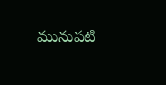మునుపటి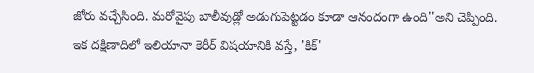జోరు వచ్చేసింది. మరోవైపు బాలీవుడ్లో అడుగుపెట్టడం కూడా ఆనందంగా ఉంది''అని చెప్పింది.
ఇక దక్షిణాదిలో ఇలియానా కెరీర్ విషయానికి వస్తే, 'కిక్'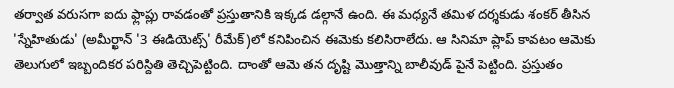తర్వాత వరుసగా ఐదు ఫ్లాప్లు రావడంతో ప్రస్తుతానికి ఇక్కడ డల్గానే ఉంది. ఈ మధ్యనే తమిళ దర్శకుడు శంకర్ తీసిన 'స్నేహితుడు' (అమీర్ఖాన్ '3 ఈడియెట్స్' రీమేక్)లో కనిపించిన ఈమెకు కలిసిరాలేదు. ఆ సినిమా ప్లాప్ కావటం ఆమెకు తెలుగులో ఇబ్బందికర పరిస్దితి తెచ్చిపెట్టింది. దాంతో ఆమె తన దృష్టి మొత్తాన్ని బాలీవుడ్ పైనే పెట్టింది. ప్రస్తుతం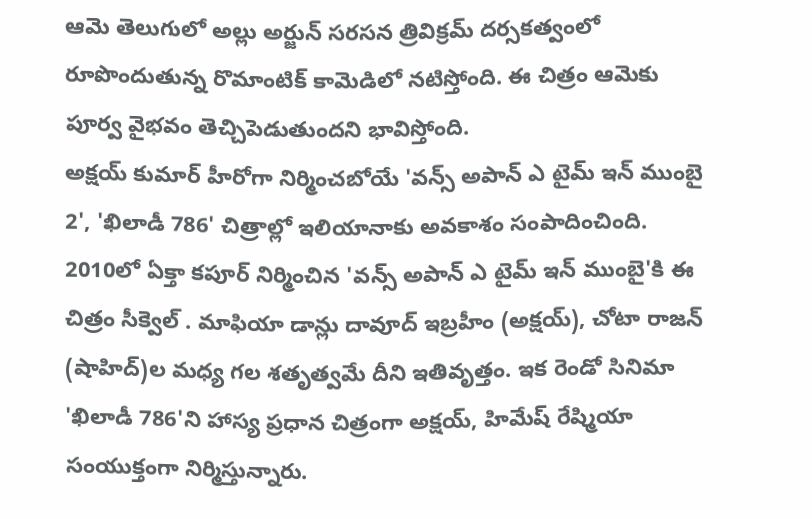ఆమె తెలుగులో అల్లు అర్జున్ సరసన త్రివిక్రమ్ దర్సకత్వంలో రూపొందుతున్న రొమాంటిక్ కామెడిలో నటిస్తోంది. ఈ చిత్రం ఆమెకు పూర్వ వైభవం తెచ్చిపెడుతుందని భావిస్తోంది.
అక్షయ్ కుమార్ హీరోగా నిర్మించబోయే 'వన్స్ అపాన్ ఎ టైమ్ ఇన్ ముంబై 2', 'ఖిలాడీ 786' చిత్రాల్లో ఇలియానాకు అవకాశం సంపాదించింది. 2010లో ఏక్తా కపూర్ నిర్మించిన 'వన్స్ అపాన్ ఎ టైమ్ ఇన్ ముంబై'కి ఈ చిత్రం సీక్వెల్ . మాఫియా డాన్లు దావూద్ ఇబ్రహీం (అక్షయ్), చోటా రాజన్ (షాహిద్)ల మధ్య గల శతృత్వమే దీని ఇతివృత్తం. ఇక రెండో సినిమా 'ఖిలాడీ 786'ని హాస్య ప్రధాన చిత్రంగా అక్షయ్, హిమేష్ రేష్మియా సంయుక్తంగా నిర్మిస్తున్నారు.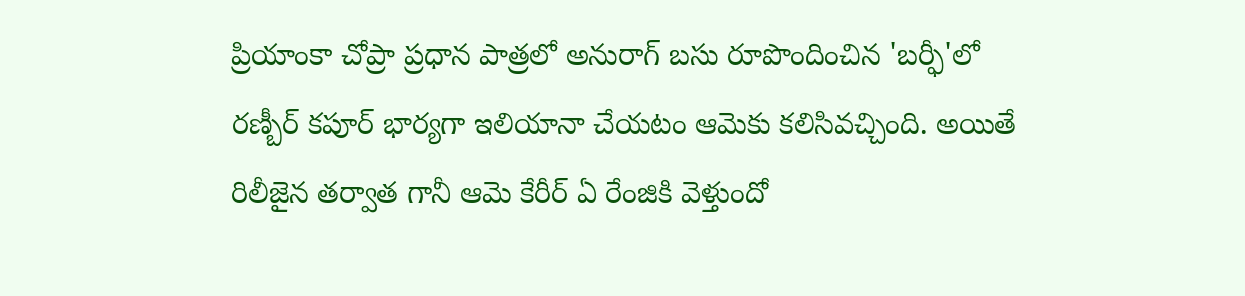ప్రియాంకా చోప్రా ప్రధాన పాత్రలో అనురాగ్ బసు రూపొందించిన 'బర్ఫీ'లో రణ్బీర్ కపూర్ భార్యగా ఇలియానా చేయటం ఆమెకు కలిసివచ్చింది. అయితే రిలీజైన తర్వాత గానీ ఆమె కేరీర్ ఏ రేంజికి వెళ్తుందో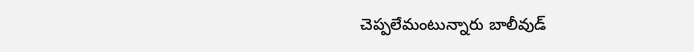చెప్పలేమంటున్నారు బాలీవుడ్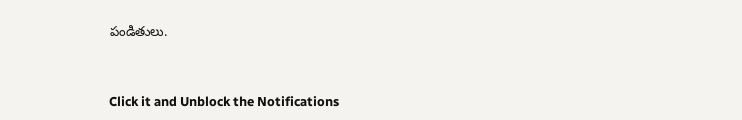పండితులు.


Click it and Unblock the Notifications